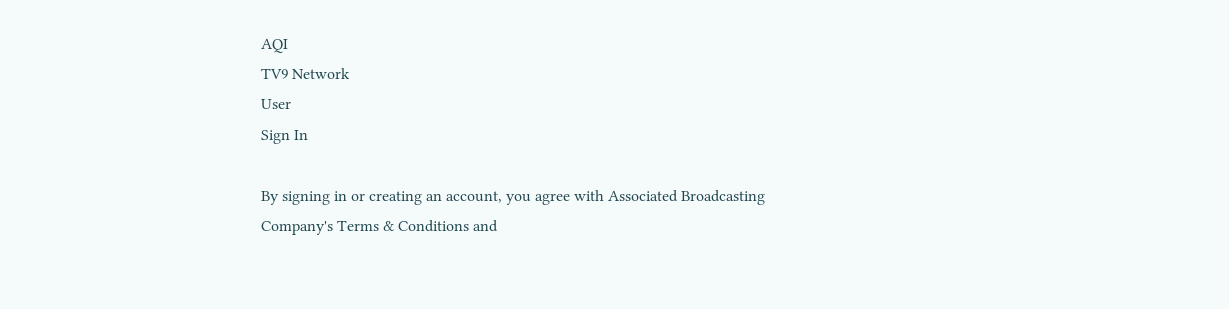AQI
TV9 Network
User
Sign In

By signing in or creating an account, you agree with Associated Broadcasting Company's Terms & Conditions and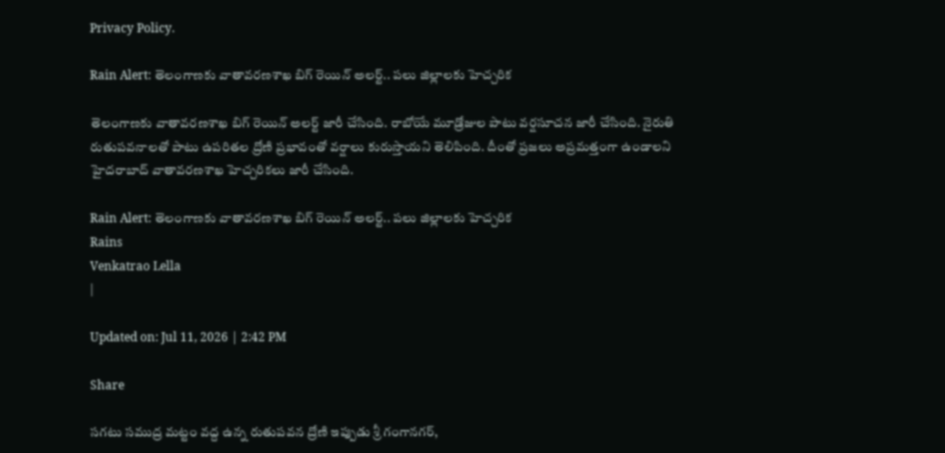Privacy Policy.

Rain Alert: తెలంగాణకు వాతావరణశాఖ బిగ్ రెయిన్ అలర్ట్.. పలు జిల్లాలకు హెచ్చరిక

తెలంగాణకు వాతావరణశాఖ బిగ్ రెయిన్ అలర్ట్ జారీ చేసింది. రాబోయే మూడ్రోజుల పాటు వర్షసూచన జారీ చేసింది. నైరుతి రుతుపవనాలతో పాటు ఉపరితల ద్రోణి ప్రభావంతో వర్షాలు కురుస్తాయని తెలిపింది. దీంతో ప్రజలు అప్రమత్తంగా ఉండాలని హైదరాబాద్ వాతావరణశాఖ హెచ్చరికలు జారీ చేసింది.

Rain Alert: తెలంగాణకు వాతావరణశాఖ బిగ్ రెయిన్ అలర్ట్.. పలు జిల్లాలకు హెచ్చరిక
Rains
Venkatrao Lella
|

Updated on: Jul 11, 2026 | 2:42 PM

Share

సగటు సముద్ర మట్టం వద్ద ఉన్న రుతుపవన ద్రోణి ఇప్పుడు శ్రీ గంగానగర్,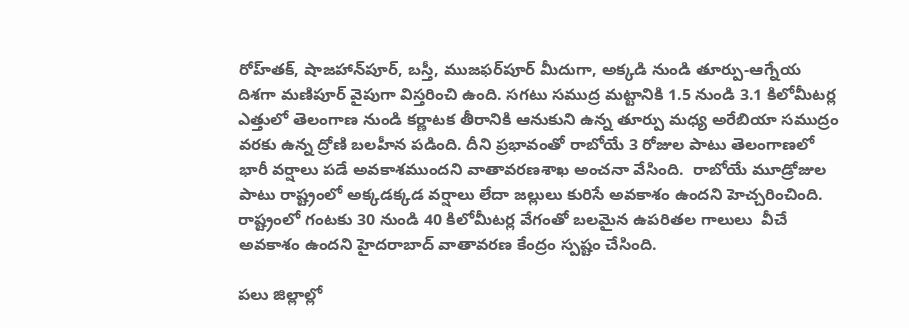రోహ్‌తక్, షాజహాన్‌పూర్, బస్తీ, ముజఫర్‌పూర్ మీదుగా, అక్కడి నుండి తూర్పు-ఆగ్నేయ దిశగా మణిపూర్ వైపుగా విస్తరించి ఉంది. సగటు సముద్ర మట్టానికి 1.5 నుండి 3.1 కిలోమీటర్ల ఎత్తులో తెలంగాణ నుండి కర్ణాటక తీరానికి ఆనుకుని ఉన్న తూర్పు మధ్య అరేబియా సముద్రం వరకు ఉన్న ద్రోణి బలహీన పడింది. దీని ప్రభావంతో రాబోయే 3 రోజుల పాటు తెలంగాణలో భారీ వర్షాలు పడే అవకాశముందని వాతావరణశాఖ అంచనా వేసింది.  రాబోయే మూడ్రోజుల పాటు రాష్ట్రంలో అక్కడక్కడ వర్షాలు లేదా జల్లులు కురిసే అవకాశం ఉందని హెచ్చరించింది. రాష్ట్రంలో గంటకు 30 నుండి 40 కిలోమీటర్ల వేగంతో బలమైన ఉపరితల గాలులు  వీచే అవకాశం ఉందని హైదరాబాద్ వాతావరణ కేంద్రం స్పష్టం చేసింది.

పలు జిల్లాల్లో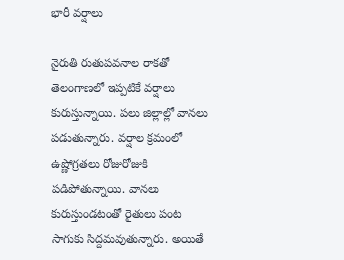భారీ వర్షాలు

నైరుతి రుతుపవనాల రాకతో తెలంగాణలో ఇప్పటికే వర్షాలు కురుస్తున్నాయి. పలు జిల్లాల్లో వానలు పడుతున్నారు. వర్షాల క్రమంలో ఉష్ణోగ్రతలు రోజురోజుకి పడిపోతున్నాయి. వానలు కురుస్తుండటంతో రైతులు పంట సాగుకు సిద్దమవుతున్నారు. అయితే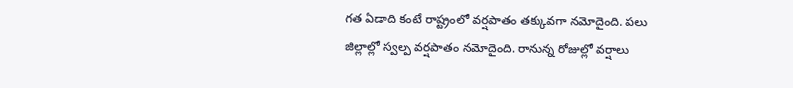గత ఏడాది కంటే రాష్ట్రంలో వర్షపాతం తక్కువగా నమోదైంది. పలు జిల్లాల్లో స్వల్ప వర్షపాతం నమోదైంది. రానున్న రోజుల్లో వర్షాలు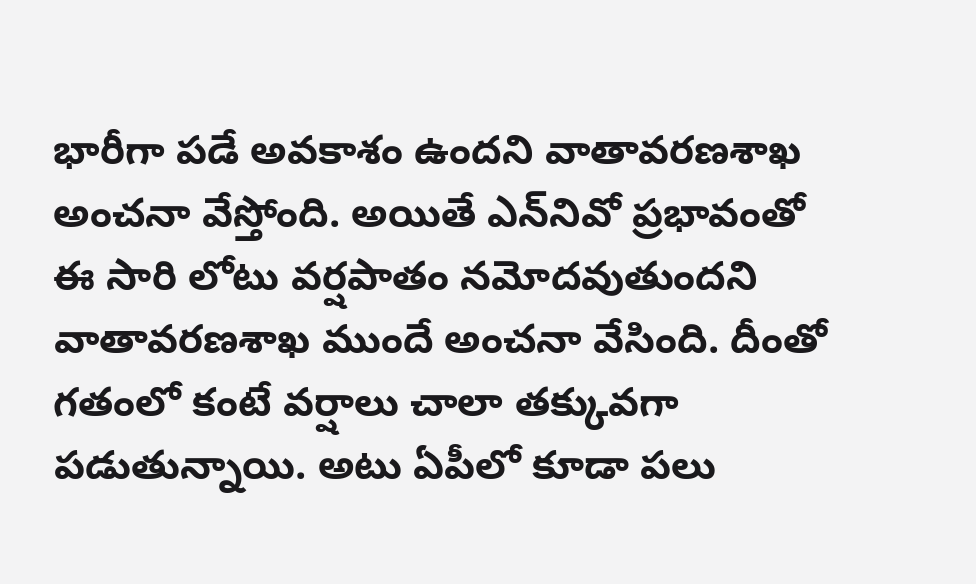భారీగా పడే అవకాశం ఉందని వాతావరణశాఖ అంచనా వేస్తోంది. అయితే ఎన్‌నివో ప్రభావంతో ఈ సారి లోటు వర్షపాతం నమోదవుతుందని వాతావరణశాఖ ముందే అంచనా వేసింది. దీంతో గతంలో కంటే వర్షాలు చాలా తక్కువగా పడుతున్నాయి. అటు ఏపీలో కూడా పలు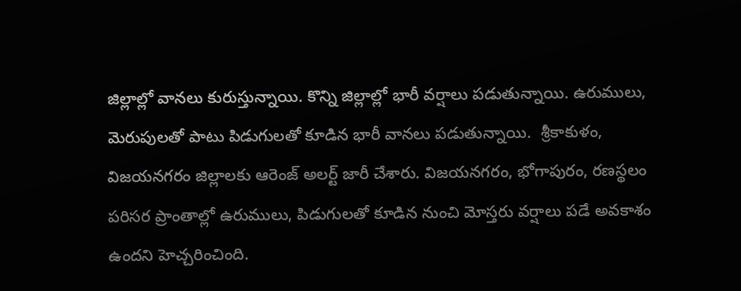జిల్లాల్లో వానలు కురుస్తున్నాయి. కొన్ని జిల్లాల్లో భారీ వర్షాలు పడుతున్నాయి. ఉరుములు, మెరుపులతో పాటు పిడుగులతో కూడిన భారీ వానలు పడుతున్నాయి.  శ్రీకాకుళం, విజయనగరం జిల్లాలకు ఆరెంజ్ అలర్ట్ జారీ చేశారు. విజయనగరం, భోగాపురం, రణస్థలం పరిసర ప్రాంతాల్లో ఉరుములు, పిడుగులతో కూడిన నుంచి మోస్తరు వర్షాలు పడే అవకాశం ఉందని హెచ్చరించింది.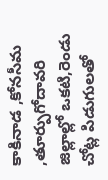కాకినాడ ,కోనసీమ ,తూర్పుగోదావరి జిల్లాల్లో ఒకటి,రెండు చోట్ల పిడుగులతో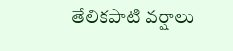తేలికపాటి వర్షాలు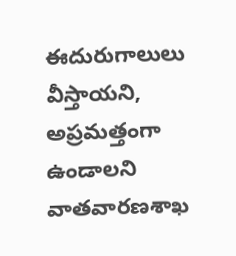ఈదురుగాలులు వీస్తాయని, అప్రమత్తంగా ఉండాలని వాతవారణశాఖ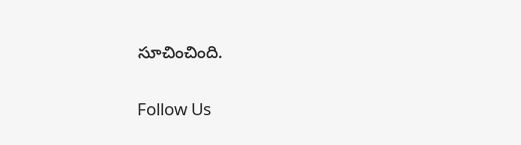సూచించింది.

Follow Us